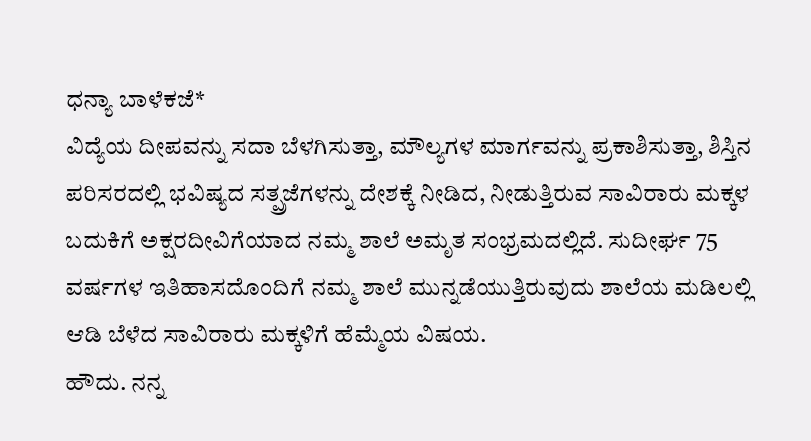ಧನ್ಯಾ ಬಾಳೆಕಜೆ*
ವಿದ್ಯೆಯ ದೀಪವನ್ನು ಸದಾ ಬೆಳಗಿಸುತ್ತಾ, ಮೌಲ್ಯಗಳ ಮಾರ್ಗವನ್ನು ಪ್ರಕಾಶಿಸುತ್ತಾ, ಶಿಸ್ತಿನ ಪರಿಸರದಲ್ಲಿ ಭವಿಷ್ಯದ ಸತ್ಪ್ರಜೆಗಳನ್ನು ದೇಶಕ್ಕೆ ನೀಡಿದ, ನೀಡುತ್ತಿರುವ ಸಾವಿರಾರು ಮಕ್ಕಳ ಬದುಕಿಗೆ ಅಕ್ಷರದೀವಿಗೆಯಾದ ನಮ್ಮ ಶಾಲೆ ಅಮೃತ ಸಂಭ್ರಮದಲ್ಲಿದೆ. ಸುದೀರ್ಘ 75 ವರ್ಷಗಳ ಇತಿಹಾಸದೊಂದಿಗೆ ನಮ್ಮ ಶಾಲೆ ಮುನ್ನಡೆಯುತ್ತಿರುವುದು ಶಾಲೆಯ ಮಡಿಲಲ್ಲಿ ಆಡಿ ಬೆಳೆದ ಸಾವಿರಾರು ಮಕ್ಕಳಿಗೆ ಹೆಮ್ಮೆಯ ವಿಷಯ.
ಹೌದು. ನನ್ನ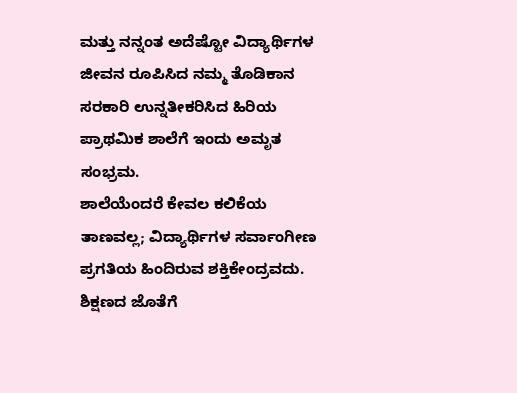ಮತ್ತು ನನ್ನಂತ ಅದೆಷ್ಟೋ ವಿದ್ಯಾರ್ಥಿಗಳ ಜೀವನ ರೂಪಿಸಿದ ನಮ್ಮ ತೊಡಿಕಾನ ಸರಕಾರಿ ಉನ್ನತೀಕರಿಸಿದ ಹಿರಿಯ ಪ್ರಾಥಮಿಕ ಶಾಲೆಗೆ ಇಂದು ಅಮೃತ ಸಂಭ್ರಮ.
ಶಾಲೆಯೆಂದರೆ ಕೇವಲ ಕಲಿಕೆಯ ತಾಣವಲ್ಲ; ವಿದ್ಯಾರ್ಥಿಗಳ ಸರ್ವಾಂಗೀಣ ಪ್ರಗತಿಯ ಹಿಂದಿರುವ ಶಕ್ತಿಕೇಂದ್ರವದು. ಶಿಕ್ಷಣದ ಜೊತೆಗೆ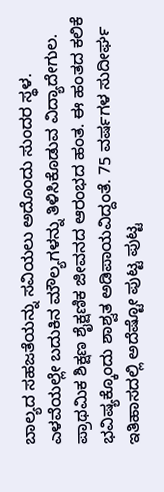ಬಾಲ್ಯದ ಸಹಜತೆಯನ್ನು ಸವಿಯಲು ಅದೊಂದು ಸುಂದರ ಸ್ಥಳ. ಎಳವೆಯಲ್ಲೇ ಬದುಕಿನ ಮೌಲ್ಯಗಳನ್ನು ತಿಳಿಸಿಕೊಡುವ ವಿದ್ಯಾದೇಗುಲ.
ಪ್ರಾಥಮಿಕ ಶಿಕ್ಷಣ ಶೈಕ್ಷಣಿಕ ಜೀವನದ ಆರಂಭದ ಹಂತ. ಈ ಹಂತದ ಕಲಿಕೆ ಭವಿಷ್ಯಕ್ಕೊಂದು ಶಾಶ್ವತ ಅಡಿಪಾಯವಿದ್ದಂತೆ. 75 ವರ್ಷಗಳ ಸುದೀರ್ಘ ಇತಿಹಾಸದಲ್ಲಿ ಅದೆಷ್ಟೋ ಪುಟ್ಟ ಪುಟ್ಟ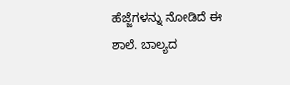ಹೆಜ್ಜೆಗಳನ್ನು ನೋಡಿದೆ ಈ ಶಾಲೆ. ಬಾಲ್ಯದ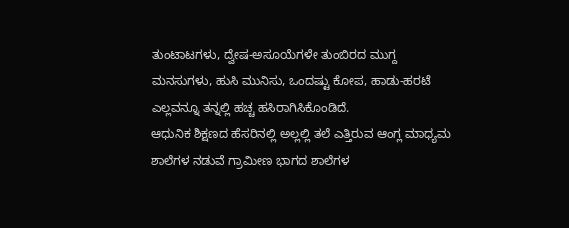ತುಂಟಾಟಗಳು, ದ್ವೇಷ-ಅಸೂಯೆಗಳೇ ತುಂಬಿರದ ಮುಗ್ದ ಮನಸುಗಳು, ಹುಸಿ ಮುನಿಸು, ಒಂದಷ್ಟು ಕೋಪ, ಹಾಡು-ಹರಟೆ ಎಲ್ಲವನ್ನೂ ತನ್ನಲ್ಲಿ ಹಚ್ಚ ಹಸಿರಾಗಿಸಿಕೊಂಡಿದೆ.
ಆಧುನಿಕ ಶಿಕ್ಷಣದ ಹೆಸರಿನಲ್ಲಿ ಅಲ್ಲಲ್ಲಿ ತಲೆ ಎತ್ತಿರುವ ಆಂಗ್ಲ ಮಾಧ್ಯಮ ಶಾಲೆಗಳ ನಡುವೆ ಗ್ರಾಮೀಣ ಭಾಗದ ಶಾಲೆಗಳ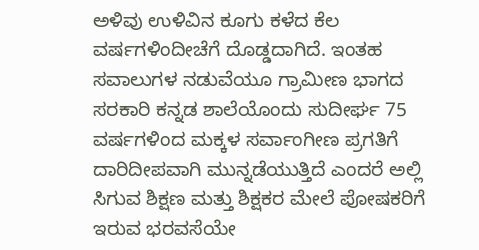ಅಳಿವು ಉಳಿವಿನ ಕೂಗು ಕಳೆದ ಕೆಲ ವರ್ಷಗಳಿಂದೀಚೆಗೆ ದೊಡ್ಡದಾಗಿದೆ. ಇಂತಹ ಸವಾಲುಗಳ ನಡುವೆಯೂ ಗ್ರಾಮೀಣ ಭಾಗದ ಸರಕಾರಿ ಕನ್ನಡ ಶಾಲೆಯೊಂದು ಸುದೀರ್ಘ 75 ವರ್ಷಗಳಿಂದ ಮಕ್ಕಳ ಸರ್ವಾಂಗೀಣ ಪ್ರಗತಿಗೆ ದಾರಿದೀಪವಾಗಿ ಮುನ್ನಡೆಯುತ್ತಿದೆ ಎಂದರೆ ಅಲ್ಲಿ ಸಿಗುವ ಶಿಕ್ಷಣ ಮತ್ತು ಶಿಕ್ಷಕರ ಮೇಲೆ ಪೋಷಕರಿಗೆ ಇರುವ ಭರವಸೆಯೇ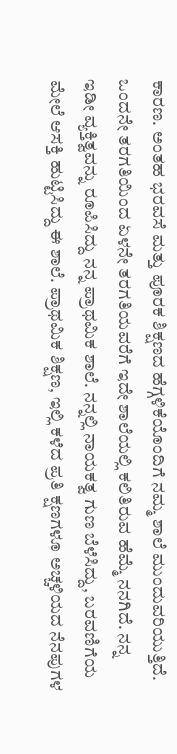ಕಾರಣ. ಅಂತಹ ಭರವಸೆ ಮತ್ತು ಪೂರಕ ಶಿಕ್ಷಣದ ಹೆಗ್ಗಳಿಕೆಯೊಂದಿಗೆ ನಮ್ಮ ಶಾಲೆ ಮುಂದುವರಿಯುತ್ತಿದೆ.
ಒಂದನೇ ತರಗತಿಯಿಂದ ಏಳನೇ ತರಗತಿಯವರೆಗೆ ಇದೇ ಶಾಲೆಯಲ್ಲಿ ಕಲಿತಿರುವ ಹೆಮ್ಮೆ ನನಗಿದೆ. ನನ್ನ ಇಡೀ ವ್ಯಕ್ತಿತ್ವವನ್ನು ರೂಪಿಸಿದ್ದು ನನ್ನ ಪ್ರಾಥಮಿಕ ಶಾಲೆ. ನನ್ನಲ್ಲಿ ನಾಯಕತ್ವ ಗುಣ ಬೆಳೆಸಿದ್ದು, ಬರವಣಿಗೆಯ ಮೇಲೆ ಆಸಕ್ತಿ ಹುಟ್ಟಿಸಿದ್ದು ಈ ಶಾಲೆ. ಪ್ರಾಥಮಿಕ ಶಿಕ್ಷಣ, ಇಲ್ಲಿ ಕಳೆದ ಪ್ರತಿ ಕ್ಷಣಗಳೂ ಅಚ್ಚಳಿಯದ ನೆನಪುಗಳ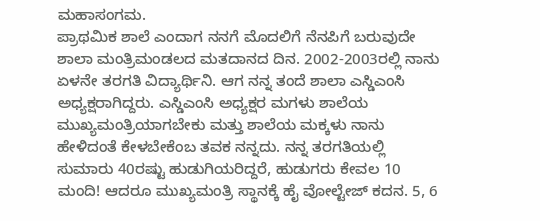ಮಹಾಸಂಗಮ.
ಪ್ರಾಥಮಿಕ ಶಾಲೆ ಎಂದಾಗ ನನಗೆ ಮೊದಲಿಗೆ ನೆನಪಿಗೆ ಬರುವುದೇ ಶಾಲಾ ಮಂತ್ರಿಮಂಡಲದ ಮತದಾನದ ದಿನ. 2002-2003ರಲ್ಲಿ ನಾನು ಏಳನೇ ತರಗತಿ ವಿದ್ಯಾರ್ಥಿನಿ. ಆಗ ನನ್ನ ತಂದೆ ಶಾಲಾ ಎಸ್ಡಿಎಂಸಿ ಅಧ್ಯಕ್ಷರಾಗಿದ್ದರು. ಎಸ್ಡಿಎಂಸಿ ಅಧ್ಯಕ್ಷರ ಮಗಳು ಶಾಲೆಯ ಮುಖ್ಯಮಂತ್ರಿಯಾಗಬೇಕು ಮತ್ತು ಶಾಲೆಯ ಮಕ್ಕಳು ನಾನು ಹೇಳಿದಂತೆ ಕೇಳಬೇಕೆಂಬ ತವಕ ನನ್ನದು. ನನ್ನ ತರಗತಿಯಲ್ಲಿ ಸುಮಾರು 40ರಷ್ಟು ಹುಡುಗಿಯರಿದ್ದರೆ, ಹುಡುಗರು ಕೇವಲ 10 ಮಂದಿ! ಆದರೂ ಮುಖ್ಯಮಂತ್ರಿ ಸ್ಥಾನಕ್ಕೆ ಹೈ ವೋಲ್ಟೇಜ್ ಕದನ. 5, 6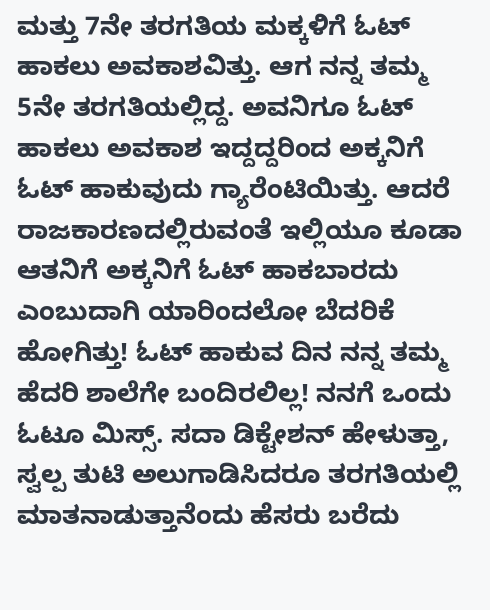ಮತ್ತು 7ನೇ ತರಗತಿಯ ಮಕ್ಕಳಿಗೆ ಓಟ್ ಹಾಕಲು ಅವಕಾಶವಿತ್ತು. ಆಗ ನನ್ನ ತಮ್ಮ 5ನೇ ತರಗತಿಯಲ್ಲಿದ್ದ. ಅವನಿಗೂ ಓಟ್ ಹಾಕಲು ಅವಕಾಶ ಇದ್ದದ್ದರಿಂದ ಅಕ್ಕನಿಗೆ ಓಟ್ ಹಾಕುವುದು ಗ್ಯಾರೆಂಟಿಯಿತ್ತು. ಆದರೆ ರಾಜಕಾರಣದಲ್ಲಿರುವಂತೆ ಇಲ್ಲಿಯೂ ಕೂಡಾ ಆತನಿಗೆ ಅಕ್ಕನಿಗೆ ಓಟ್ ಹಾಕಬಾರದು ಎಂಬುದಾಗಿ ಯಾರಿಂದಲೋ ಬೆದರಿಕೆ ಹೋಗಿತ್ತು! ಓಟ್ ಹಾಕುವ ದಿನ ನನ್ನ ತಮ್ಮ ಹೆದರಿ ಶಾಲೆಗೇ ಬಂದಿರಲಿಲ್ಲ! ನನಗೆ ಒಂದು ಓಟೂ ಮಿಸ್ಸ್. ಸದಾ ಡಿಕ್ಟೇಶನ್ ಹೇಳುತ್ತಾ, ಸ್ವಲ್ಪ ತುಟಿ ಅಲುಗಾಡಿಸಿದರೂ ತರಗತಿಯಲ್ಲಿ ಮಾತನಾಡುತ್ತಾನೆಂದು ಹೆಸರು ಬರೆದು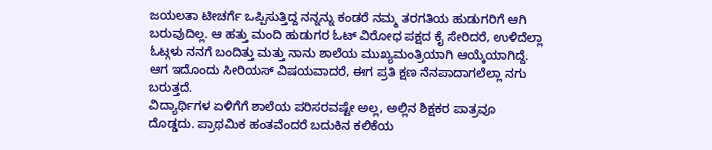ಜಯಲತಾ ಟೀಚರ್ಗೆ ಒಪ್ಪಿಸುತ್ತಿದ್ದ ನನ್ನನ್ನು ಕಂಡರೆ ನಮ್ಮ ತರಗತಿಯ ಹುಡುಗರಿಗೆ ಆಗಿ ಬರುವುದಿಲ್ಲ. ಆ ಹತ್ತು ಮಂದಿ ಹುಡುಗರ ಓಟ್ ವಿರೋಧ ಪಕ್ಷದ ಕೈ ಸೇರಿದರೆ, ಉಳಿದೆಲ್ಲಾ ಓಟ್ಗಳು ನನಗೆ ಬಂದಿತ್ತು ಮತ್ತು ನಾನು ಶಾಲೆಯ ಮುಖ್ಯಮಂತ್ರಿಯಾಗಿ ಆಯ್ಕೆಯಾಗಿದ್ದೆ. ಆಗ ಇದೊಂದು ಸೀರಿಯಸ್ ವಿಷಯವಾದರೆ, ಈಗ ಪ್ರತಿ ಕ್ಷಣ ನೆನಪಾದಾಗಲೆಲ್ಲಾ ನಗು ಬರುತ್ತದೆ.
ವಿದ್ಯಾರ್ಥಿಗಳ ಏಳಿಗೆಗೆ ಶಾಲೆಯ ಪರಿಸರವಷ್ಟೇ ಅಲ್ಲ, ಅಲ್ಲಿನ ಶಿಕ್ಷಕರ ಪಾತ್ರವೂ ದೊಡ್ಡದು. ಪ್ರಾಥಮಿಕ ಹಂತವೆಂದರೆ ಬದುಕಿನ ಕಲಿಕೆಯ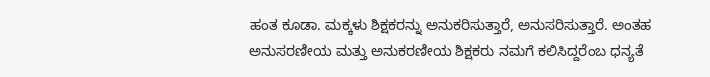ಹಂತ ಕೂಡಾ. ಮಕ್ಕಳು ಶಿಕ್ಷಕರನ್ನು ಅನುಕರಿಸುತ್ತಾರೆ, ಅನುಸರಿಸುತ್ತಾರೆ. ಅಂತಹ ಅನುಸರಣೀಯ ಮತ್ತು ಅನುಕರಣೀಯ ಶಿಕ್ಷಕರು ನಮಗೆ ಕಲಿಸಿದ್ದರೆಂಬ ಧನ್ಯತೆ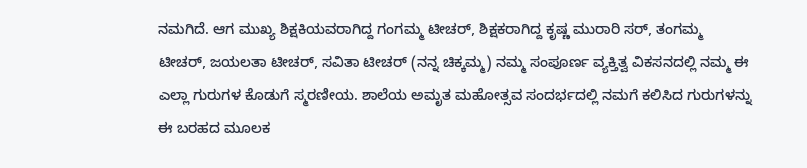ನಮಗಿದೆ. ಆಗ ಮುಖ್ಯ ಶಿಕ್ಷಕಿಯವರಾಗಿದ್ದ ಗಂಗಮ್ಮ ಟೀಚರ್, ಶಿಕ್ಷಕರಾಗಿದ್ದ ಕೃಷ್ಣ ಮುರಾರಿ ಸರ್, ತಂಗಮ್ಮ ಟೀಚರ್, ಜಯಲತಾ ಟೀಚರ್, ಸವಿತಾ ಟೀಚರ್ (ನನ್ನ ಚಿಕ್ಕಮ್ಮ) ನಮ್ಮ ಸಂಪೂರ್ಣ ವ್ಯಕ್ತಿತ್ವ ವಿಕಸನದಲ್ಲಿ ನಮ್ಮ ಈ ಎಲ್ಲಾ ಗುರುಗಳ ಕೊಡುಗೆ ಸ್ಮರಣೀಯ. ಶಾಲೆಯ ಅಮೃತ ಮಹೋತ್ಸವ ಸಂದರ್ಭದಲ್ಲಿ ನಮಗೆ ಕಲಿಸಿದ ಗುರುಗಳನ್ನು ಈ ಬರಹದ ಮೂಲಕ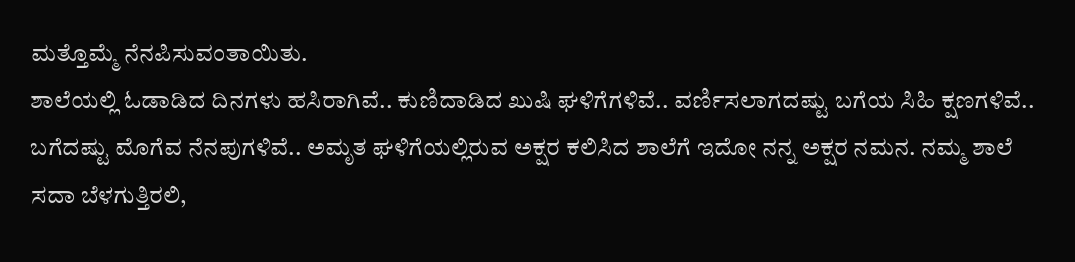ಮತ್ತೊಮ್ಮೆ ನೆನಪಿಸುವಂತಾಯಿತು.
ಶಾಲೆಯಲ್ಲಿ ಓಡಾಡಿದ ದಿನಗಳು ಹಸಿರಾಗಿವೆ.. ಕುಣಿದಾಡಿದ ಖುಷಿ ಘಳಿಗೆಗಳಿವೆ.. ವರ್ಣಿಸಲಾಗದಷ್ಟು ಬಗೆಯ ಸಿಹಿ ಕ್ಷಣಗಳಿವೆ.. ಬಗೆದಷ್ಟು ಮೊಗೆವ ನೆನಪುಗಳಿವೆ.. ಅಮೃತ ಘಳಿಗೆಯಲ್ಲಿರುವ ಅಕ್ಷರ ಕಲಿಸಿದ ಶಾಲೆಗೆ ಇದೋ ನನ್ನ ಅಕ್ಷರ ನಮನ. ನಮ್ಮ ಶಾಲೆ ಸದಾ ಬೆಳಗುತ್ತಿರಲಿ,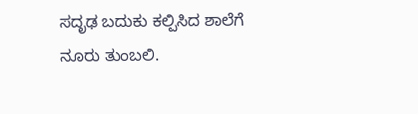ಸದೃಢ ಬದುಕು ಕಲ್ಪಿಸಿದ ಶಾಲೆಗೆ ನೂರು ತುಂಬಲಿ.